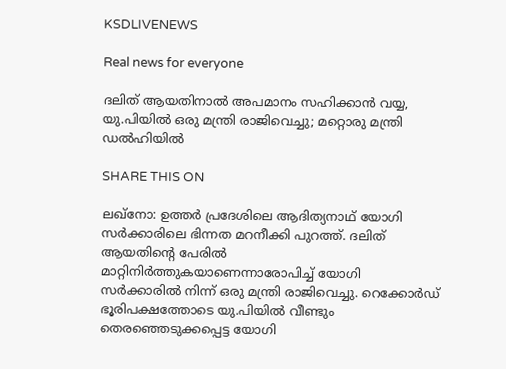KSDLIVENEWS

Real news for everyone

ദലിത് ആയതിനാല്‍ അപമാനം സഹിക്കാന്‍ വയ്യ, യു.പിയില്‍ ഒരു മന്ത്രി രാജിവെച്ചു; മറ്റൊരു മന്ത്രി ഡല്‍ഹിയില്‍

SHARE THIS ON

ലഖ്നോ: ഉത്തര്‍ പ്രദേശിലെ ആദിത്യനാഥ് യോഗി സര്‍ക്കാരിലെ ഭിന്നത മറനീക്കി പുറത്ത്. ദലിത് ആയതിന്റെ പേരില്‍ മാറ്റിനിര്‍ത്തുകയാണെന്നാരോപിച്ച്‌ യോഗി സര്‍ക്കാരില്‍ നിന്ന് ഒരു മന്ത്രി രാജിവെച്ചു. റെക്കോര്‍ഡ് ഭൂരിപക്ഷത്തോടെ യു.പിയില്‍ വീണ്ടും തെരഞ്ഞെടുക്കപ്പെട്ട യോഗി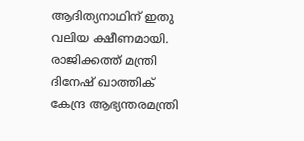ആദിത്യനാഥിന് ഇതു വലിയ ക്ഷീണമായി. രാജിക്കത്ത് മന്ത്രി ദിനേഷ് ഖാത്തിക് കേന്ദ്ര ആഭ്യന്തരമന്ത്രി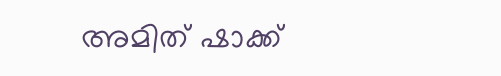അമിത് ഷാക്ക്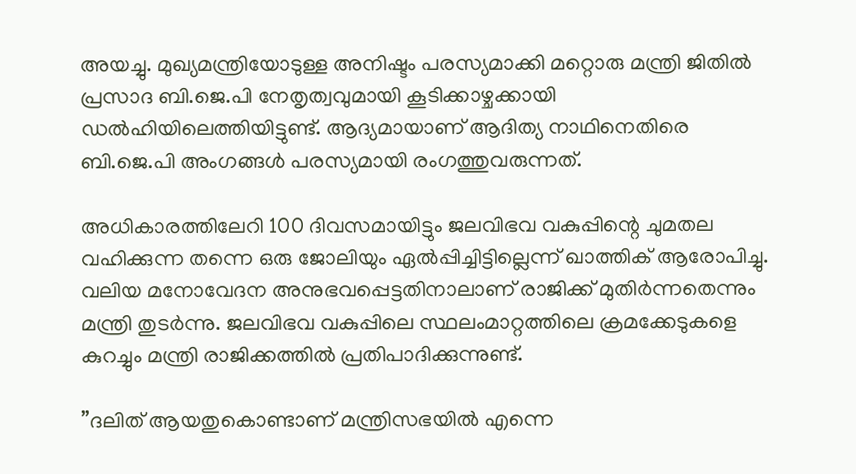അയച്ചു. മുഖ്യമന്ത്രിയോടുള്ള അനിഷ്ടം പരസ്യമാക്കി മറ്റൊരു മന്ത്രി ജിതില്‍ പ്രസാദ ബി.ജെ.പി നേതൃത്വവുമായി കൂടിക്കാഴ്ചക്കായി ഡല്‍ഹിയിലെത്തിയിട്ടുണ്ട്. ആദ്യമായാണ് ആദിത്യ നാഥിനെതിരെ ബി.ജെ.പി അംഗങ്ങള്‍ പരസ്യമായി രംഗത്തുവരുന്നത്.

അധികാരത്തിലേറി 100 ദിവസമായിട്ടും ജലവിഭവ വകുപ്പിന്റെ ചുമതല വഹിക്കുന്ന തന്നെ ഒരു ജോലിയും ഏല്‍പ്പിച്ചിട്ടില്ലെന്ന് ഖാത്തിക് ആരോപിച്ചു. വലിയ മനോവേദന അനുഭവപ്പെട്ടതിനാലാണ് രാജിക്ക് മുതിര്‍ന്നതെന്നും മന്ത്രി തുടര്‍ന്നു. ജലവിഭവ വകുപ്പിലെ സ്ഥലംമാറ്റത്തിലെ ക്രമക്കേടുകളെ കുറച്ചും മന്ത്രി രാജിക്കത്തില്‍ പ്രതിപാദിക്കുന്നുണ്ട്.

”ദലിത് ആയതുകൊണ്ടാണ് മന്ത്രിസഭയില്‍ എന്നെ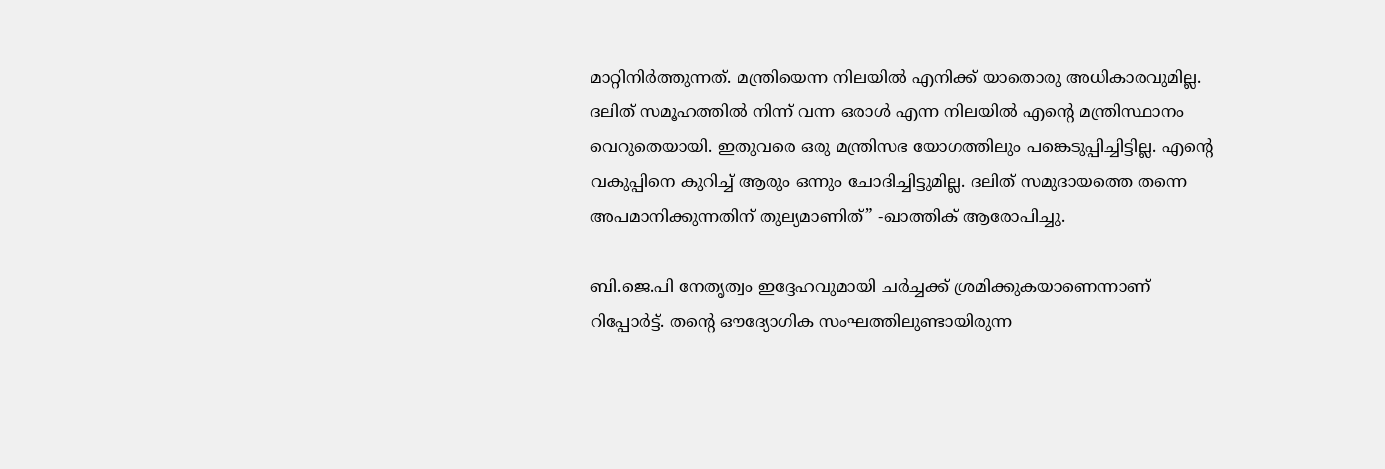മാറ്റിനിര്‍ത്തുന്നത്. മന്ത്രിയെന്ന നിലയില്‍ എനിക്ക് യാതൊരു അധികാരവുമില്ല. ദലിത് സമൂഹത്തില്‍ നിന്ന് വന്ന ഒരാള്‍ എന്ന നിലയില്‍ എന്റെ മന്ത്രിസ്ഥാനം വെറുതെയായി. ഇതുവരെ ഒരു മന്ത്രിസഭ യോഗത്തിലും പങ്കെടുപ്പിച്ചിട്ടില്ല. എന്റെ വകുപ്പിനെ കുറിച്ച്‌ ആരും ഒന്നും ചോദിച്ചിട്ടുമില്ല. ദലിത് സമുദായത്തെ തന്നെ അപമാനിക്കുന്നതിന് തുല്യമാണിത്” -ഖാത്തിക് ആരോപിച്ചു.

ബി.ജെ.പി നേതൃത്വം ഇദ്ദേഹവുമായി ചര്‍ച്ചക്ക് ശ്രമിക്കുകയാണെന്നാണ് റിപ്പോര്‍ട്ട്. തന്റെ ഔദ്യോഗിക സംഘത്തിലുണ്ടായിരുന്ന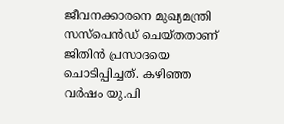ജീവനക്കാരനെ മുഖ്യമന്ത്രി സസ്‍പെന്‍ഡ് ചെയ്തതാണ് ജിതിന്‍ പ്രസാദയെ ചൊടിപ്പിച്ചത്. കഴിഞ്ഞ വര്‍ഷം യു.പി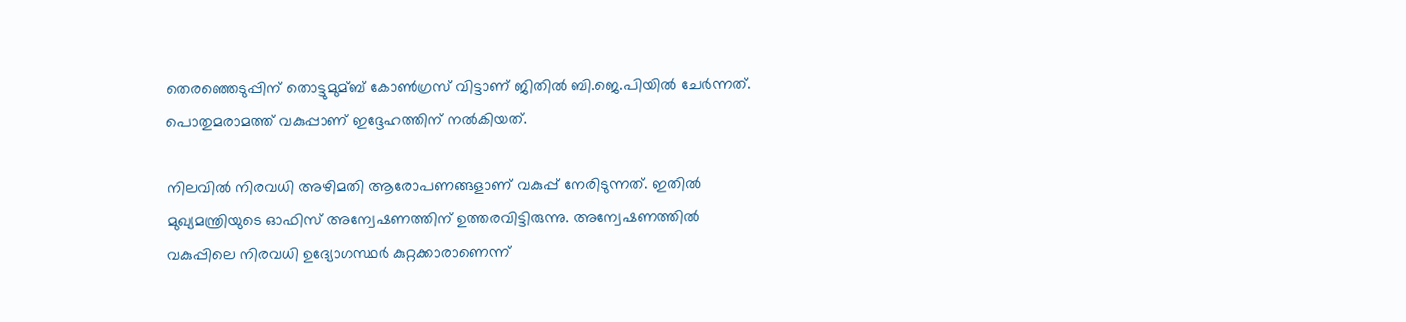തെരഞ്ഞെടുപ്പിന് തൊട്ടുമുമ്ബ് കോണ്‍ഗ്രസ് വിട്ടാണ് ജിതില്‍ ബി.ജെ.പിയില്‍ ചേര്‍ന്നത്. പൊതുമരാമത്ത് വകുപ്പാണ് ഇദ്ദേഹത്തിന് നല്‍കിയത്.

നിലവില്‍ നിരവധി അഴിമതി ആരോപണങ്ങളാണ് വകുപ്പ് നേരിടുന്നത്. ഇതില്‍ മുഖ്യമന്ത്രിയുടെ ഓഫിസ് അന്വേഷണത്തിന് ഉത്തരവിട്ടിരുന്നു. അന്വേഷണത്തില്‍ വകുപ്പിലെ നിരവധി ഉദ്യോഗസ്ഥര്‍ കുറ്റക്കാരാണെന്ന്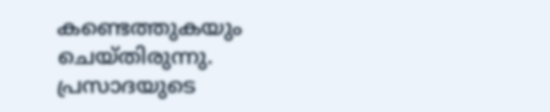കണ്ടെത്തുകയും ചെയ്തിരുന്നു. പ്രസാദയുടെ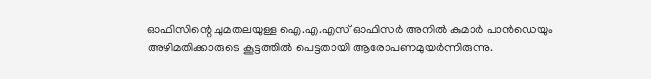ഓഫിസിന്റെ ചുമതലയുള്ള ഐ.എ.എസ് ഓഫിസര്‍ അനില്‍ കുമാര്‍ പാന്‍ഡെയും അഴിമതിക്കാരുടെ കൂട്ടത്തില്‍ പെട്ടതായി ആരോപണമുയര്‍ന്നിരുന്നു.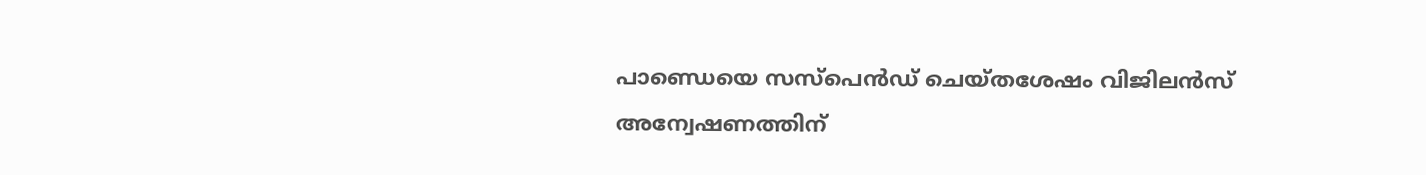പാണ്ഡെയെ സസ്‍പെന്‍ഡ് ചെയ്തശേഷം വിജിലന്‍സ് അന്വേഷണത്തിന്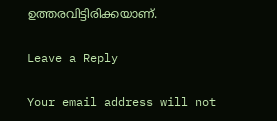ഉത്തരവിട്ടിരിക്കയാണ്.

Leave a Reply

Your email address will not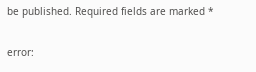be published. Required fields are marked *

error: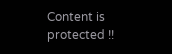Content is protected !!